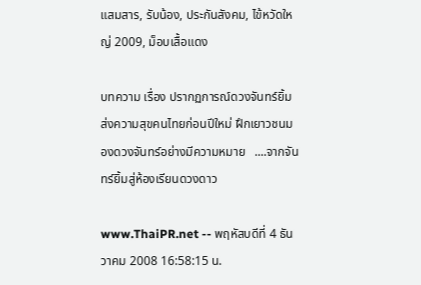แสมสาร, รับน้อง, ประกันสังคม, ไข้หวัดใหญ่ 2009, ม็อบเสื้อแดง

บทความ เรื่อง ปรากฏการณ์ดวงจันทร์ยิ้ม  ส่งความสุขคนไทยก่อนปีใหม่ ฝึกเยาวชนมองดวงจันทร์อย่างมีความหมาย   ....จากจันทร์ยิ้มสู่ห้องเรียนดวงดาว

www.ThaiPR.net -- พฤหัสบดีที่ 4 ธันวาคม 2008 16:58:15 น.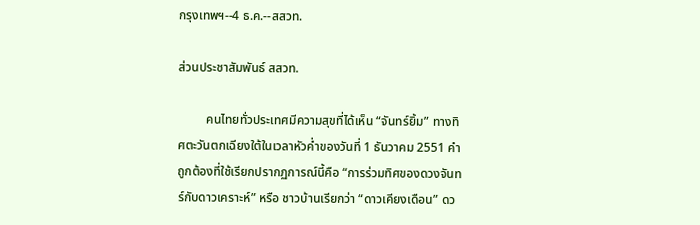กรุงเทพฯ--4 ธ.ค.--สสวท.

ส่วนประชาสัมพันธ์ สสวท.

         คนไทยทั่วประเทศมีความสุขที่ได้เห็น “จันทร์ยิ้ม” ทางทิศตะวันตกเฉียงใต้ในเวลาหัวค่ำของวันที่ 1 ธันวาคม 2551 คำถูกต้องที่ใช้เรียกปรากฏการณ์นี้คือ “การร่วมทิศของดวงจันทร์กับดาวเคราะห์” หรือ ชาวบ้านเรียกว่า “ดาวเคียงเดือน” ดว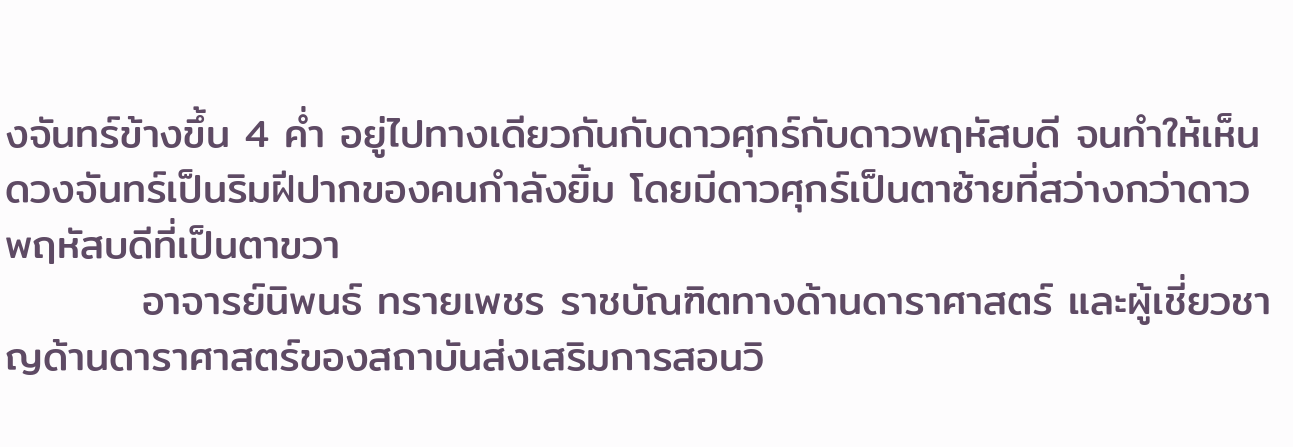งจันทร์ข้างขึ้น 4 ค่ำ อยู่ไปทางเดียวกันกับดาวศุกร์กับดาวพฤหัสบดี จนทำให้เห็นดวงจันทร์เป็นริมฝีปากของคนกำลังยิ้ม โดยมีดาวศุกร์เป็นตาซ้ายที่สว่างกว่าดาวพฤหัสบดีที่เป็นตาขวา
         อาจารย์นิพนธ์ ทรายเพชร ราชบัณฑิตทางด้านดาราศาสตร์ และผู้เชี่ยวชาญด้านดาราศาสตร์ของสถาบันส่งเสริมการสอนวิ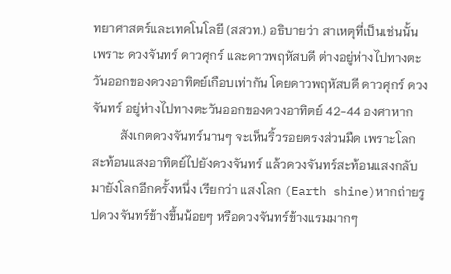ทยาศาสตร์และเทคโนโลยี (สสวท.) อธิบายว่า สาเหตุที่เป็นเช่นนั้นเพราะ ดวงจันทร์ ดาวศุกร์ และดาวพฤหัสบดี ต่างอยู่ห่างไปทางตะวันออกของดวงอาทิตย์เกือบเท่ากัน โดยดาวพฤหัสบดี ดาวศุกร์ ดวงจันทร์ อยู่ห่างไปทางตะวันออกของดวงอาทิตย์ 42-44 องศาหาก
         สังเกตดวงจันทร์นานๆ จะเห็นริ้วรอยตรงส่วนมืด เพราะโลกสะท้อนแสงอาทิตย์ไปยังดวงจันทร์ แล้วดวงจันทร์สะท้อนแสงกลับมายังโลกอีกครั้งหนึ่ง เรียกว่า แสงโลก (Earth shine)หากถ่ายรูปดวงจันทร์ข้างขึ้นน้อยๆ หรือดวงจันทร์ข้างแรมมากๆ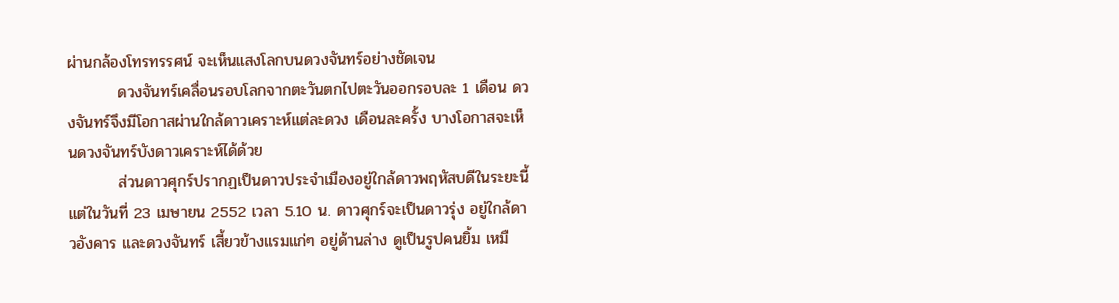ผ่านกล้องโทรทรรศน์ จะเห็นแสงโลกบนดวงจันทร์อย่างชัดเจน
         ดวงจันทร์เคลื่อนรอบโลกจากตะวันตกไปตะวันออกรอบละ 1 เดือน ดวงจันทร์จึงมีโอกาสผ่านใกล้ดาวเคราะห์แต่ละดวง เดือนละครั้ง บางโอกาสจะเห็นดวงจันทร์บังดาวเคราะห์ได้ด้วย
         ส่วนดาวศุกร์ปรากฏเป็นดาวประจำเมืองอยู่ใกล้ดาวพฤหัสบดีในระยะนี้ แต่ในวันที่ 23 เมษายน 2552 เวลา 5.10 น. ดาวศุกร์จะเป็นดาวรุ่ง อยู่ใกล้ดาวอังคาร และดวงจันทร์ เสี้ยวข้างแรมแก่ๆ อยู่ด้านล่าง ดูเป็นรูปคนยิ้ม เหมื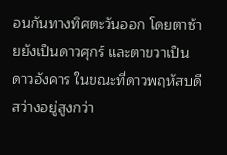อนกันทางทิศตะวันออก โดยตาซ้ายยังเป็นดาวศุกร์ และตาขวาเป็นดาวอังคาร ในขณะที่ดาวพฤหัสบดีสว่างอยู่สูงกว่า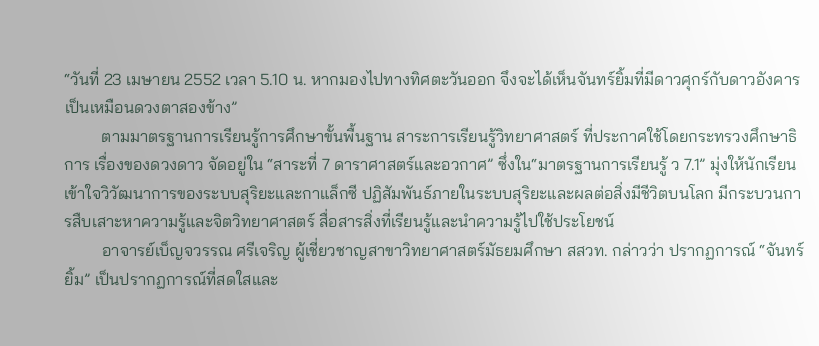“วันที่ 23 เมษายน 2552 เวลา 5.10 น. หากมองไปทางทิศตะวันออก จึงจะได้เห็นจันทร์ยิ้มที่มีดาวศุกร์กับดาวอังคารเป็นเหมือนดวงตาสองข้าง”
         ตามมาตรฐานการเรียนรู้การศึกษาขั้นพื้นฐาน สาระการเรียนรู้วิทยาศาสตร์ ที่ประกาศใช้โดยกระทรวงศึกษาธิการ เรื่องของดวงดาว จัดอยู่ใน “สาระที่ 7 ดาราศาสตร์และอวกาศ” ซึ่งใน“มาตรฐานการเรียนรู้ ว 7.1” มุ่งให้นักเรียนเข้าใจวิวัฒนาการของระบบสุริยะและกาแล็กซี ปฏิสัมพันธ์ภายในระบบสุริยะและผลต่อสิ่งมีชีวิตบนโลก มีกระบวนการสืบเสาะหาความรู้และจิตวิทยาศาสตร์ สื่อสารสิ่งที่เรียนรู้และนำความรู้ไปใช้ประโยชน์
         อาจารย์เบ็ญจวรรณ ศรีเจริญ ผู้เชี่ยวชาญสาขาวิทยาศาสตร์มัธยมศึกษา สสวท. กล่าวว่า ปรากฏการณ์ “จันทร์ยิ้ม” เป็นปรากฏการณ์ที่สดใสและ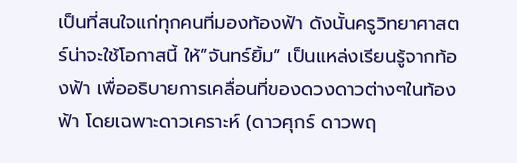เป็นที่สนใจแก่ทุกคนที่มองท้องฟ้า ดังนั้นครูวิทยาศาสตร์น่าจะใช้โอกาสนี้ ให้”จันทร์ยิ้ม” เป็นแหล่งเรียนรู้จากท้องฟ้า เพื่ออธิบายการเคลื่อนที่ของดวงดาวต่างๆในท้องฟ้า โดยเฉพาะดาวเคราะห์ (ดาวศุกร์ ดาวพฤ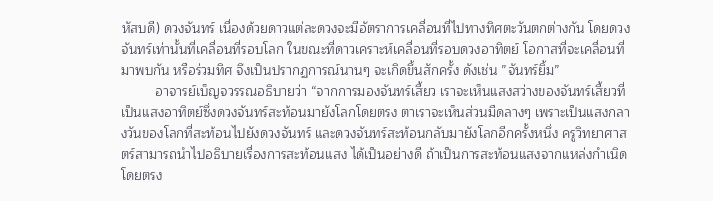หัสบดี) ดวงจันทร์ เนื่องด้วยดาวแต่ละดวงจะมีอัตราการเคลื่อนที่ไปทางทิศตะวันตกต่างกัน โดยดวงจันทร์เท่านั้นที่เคลื่อนที่รอบโลก ในขณะที่ดาวเคราะห์เคลื่อนที่รอบดวงอาทิตย์ โอกาสที่จะเคลื่อนที่มาพบกัน หรือร่วมทิศ จึงเป็นปรากฏการณ์นานๆ จะเกิดขึ้นสักครั้ง ดังเช่น ”จันทร์ยิ้ม”
         อาจารย์เบ็ญจวรรณอธิบายว่า “จากการมองจันทร์เสี้ยว เราจะเห็นแสงสว่างของจันทร์เสี้ยวที่เป็นแสงอาทิตย์ซึ่งดวงจันทร์สะท้อนมายังโลกโดยตรง ตาเราจะเห็นส่วนมืดลางๆ เพราะเป็นแสงกลางวันของโลกที่สะท้อนไปยังดวงจันทร์ และดวงจันทร์สะท้อนกลับมายังโลกอีกครั้งหนึ่ง ครูวิทยาศาสตร์สามารถนำไปอธิบายเรื่องการสะท้อนแสง ได้เป็นอย่างดี ถ้าเป็นการสะท้อนแสงจากแหล่งกำเนิดโดยตรง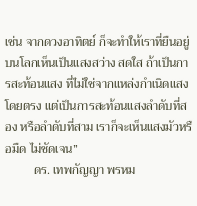เช่น จากดวงอาทิตย์ ก็จะทำให้เราที่ยืนอยู่บนโลกเห็นเป็นแสงสว่าง สดใส ถ้าเป็นการสะท้อนแสง ที่ไม่ใช่จากแหล่งกำเนิดแสงโดยตรง แต่เป็นการสะท้อนแสงลำดับที่สอง หรือลำดับที่สาม เราก็จะเห็นแสงมัวหรือมืด ไม่ชัดเจน”
         ดร. เทพกัญญา พรหม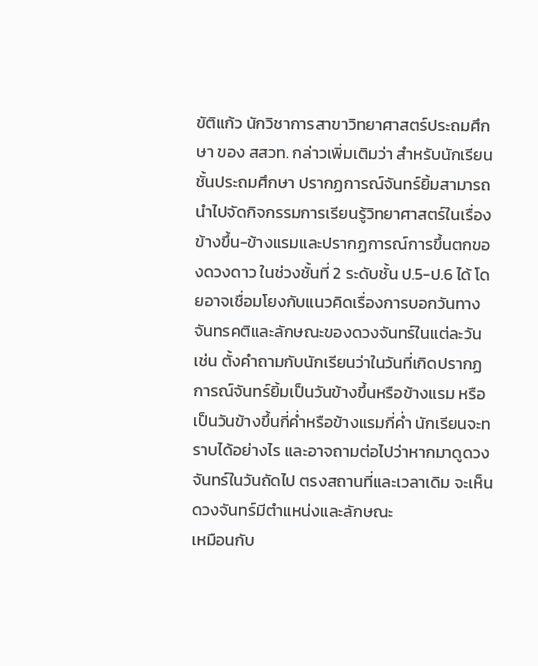ขัติแก้ว นักวิชาการสาขาวิทยาศาสตร์ประถมศึกษา ของ สสวท. กล่าวเพิ่มเติมว่า สำหรับนักเรียนชั้นประถมศึกษา ปรากฏการณ์จันทร์ยิ้มสามารถนำไปจัดกิจกรรมการเรียนรู้วิทยาศาสตร์ในเรื่องข้างขึ้น-ข้างแรมและปรากฏการณ์การขึ้นตกของดวงดาว ในช่วงชั้นที่ 2 ระดับชั้น ป.5-ป.6 ได้ โดยอาจเชื่อมโยงกับแนวคิดเรื่องการบอกวันทางจันทรคติและลักษณะของดวงจันทร์ในแต่ละวัน เช่น ตั้งคำถามกับนักเรียนว่าในวันที่เกิดปรากฏการณ์จันทร์ยิ้มเป็นวันข้างขึ้นหรือข้างแรม หรือ เป็นวันข้างขึ้นกี่ค่ำหรือข้างแรมกี่ค่ำ นักเรียนจะทราบได้อย่างไร และอาจถามต่อไปว่าหากมาดูดวงจันทร์ในวันถัดไป ตรงสถานที่และเวลาเดิม จะเห็นดวงจันทร์มีตำแหน่งและลักษณะ
เหมือนกับ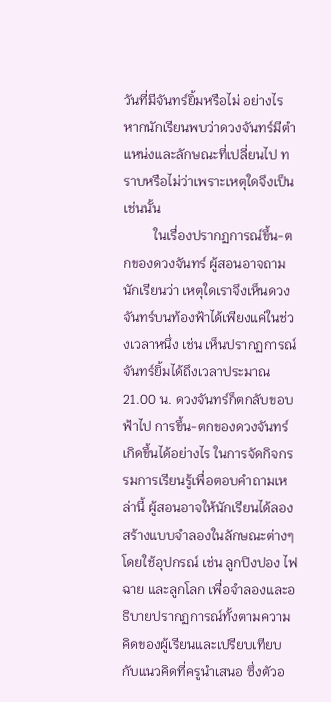วันที่มีจันทร์ยิ้มหรือไม่ อย่างไร หากนักเรียนพบว่าดวงจันทร์มีตำแหน่งและลักษณะที่เปลี่ยนไป ทราบหรือไม่ว่าเพราะเหตุใดจึงเป็นเช่นนั้น
         ในเรื่องปรากฏการณ์ขึ้น-ตกของดวงจันทร์ ผู้สอนอาจถามนักเรียนว่า เหตุใดเราจึงเห็นดวงจันทร์บนท้องฟ้าได้เพียงแค่ในช่วงเวลาหนึ่ง เช่น เห็นปรากฏการณ์จันทร์ยิ้มได้ถึงเวลาประมาณ 21.00 น. ดวงจันทร์ก็ตกลับขอบฟ้าไป การขึ้น-ตกของดวงจันทร์เกิดขึ้นได้อย่างไร ในการจัดกิจกรรมการเรียนรู้เพื่อตอบคำถามเหล่านี้ ผู้สอนอาจให้นักเรียนได้ลองสร้างแบบจำลองในลักษณะต่างๆ โดยใช้อุปกรณ์ เช่น ลูกปิงปอง ไฟฉาย และลูกโลก เพื่อจำลองและอธิบายปรากฏการณ์ทั้งตามความคิดของผู้เรียนและเปรียบเทียบกับแนวคิดที่ครูนำเสนอ ซึ่งตัวอ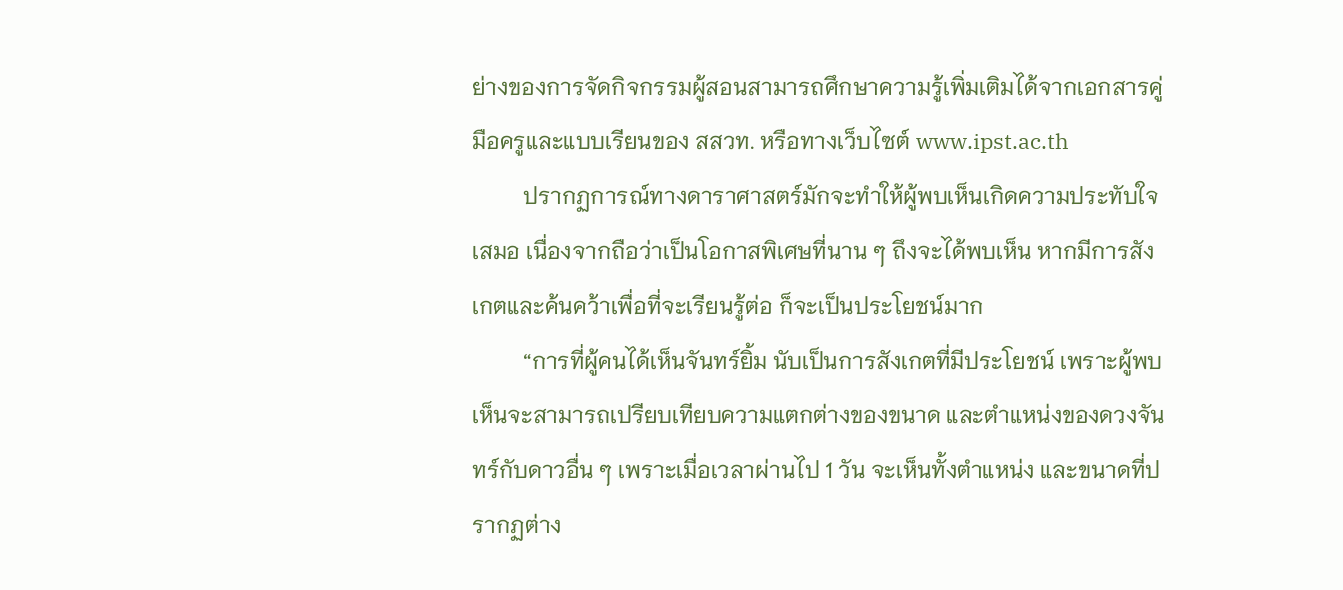ย่างของการจัดกิจกรรมผู้สอนสามารถศึกษาความรู้เพิ่มเติมได้จากเอกสารคู่มือครูและแบบเรียนของ สสวท. หรือทางเว็บไซต์ www.ipst.ac.th
         ปรากฏการณ์ทางดาราศาสตร์มักจะทำให้ผู้พบเห็นเกิดความประทับใจเสมอ เนื่องจากถือว่าเป็นโอกาสพิเศษที่นาน ๆ ถึงจะได้พบเห็น หากมีการสังเกตและค้นคว้าเพื่อที่จะเรียนรู้ต่อ ก็จะเป็นประโยชน์มาก
         “การที่ผู้คนได้เห็นจันทร์ยิ้ม นับเป็นการสังเกตที่มีประโยชน์ เพราะผู้พบเห็นจะสามารถเปรียบเทียบความแตกต่างของขนาด และตำแหน่งของดวงจันทร์กับดาวอื่น ๆ เพราะเมื่อเวลาผ่านไป 1 วัน จะเห็นทั้งตำแหน่ง และขนาดที่ปรากฏต่าง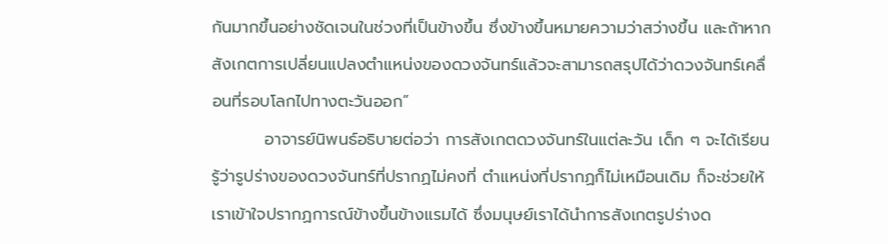กันมากขึ้นอย่างชัดเจนในช่วงที่เป็นข้างขึ้น ซึ่งข้างขึ้นหมายความว่าสว่างขึ้น และถ้าหากสังเกตการเปลี่ยนแปลงตำแหน่งของดวงจันทร์แล้วจะสามารถสรุปได้ว่าดวงจันทร์เคลื่อนที่รอบโลกไปทางตะวันออก”
         อาจารย์นิพนธ์อธิบายต่อว่า การสังเกตดวงจันทร์ในแต่ละวัน เด็ก ๆ จะได้เรียนรู้ว่ารูปร่างของดวงจันทร์ที่ปรากฏไม่คงที่ ตำแหน่งที่ปรากฏก็ไม่เหมือนเดิม ก็จะช่วยให้เราเข้าใจปรากฏการณ์ข้างขึ้นข้างแรมได้ ซึ่งมนุษย์เราได้นำการสังเกตรูปร่างด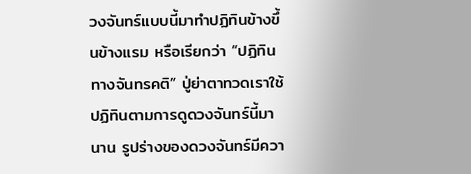วงจันทร์แบบนี้มาทำปฏิทินข้างขึ้นข้างแรม หรือเรียกว่า “ปฏิทินทางจันทรคติ” ปู่ย่าตาทวดเราใช้ปฏิทินตามการดูดวงจันทร์นี้มานาน รูปร่างของดวงจันทร์มีควา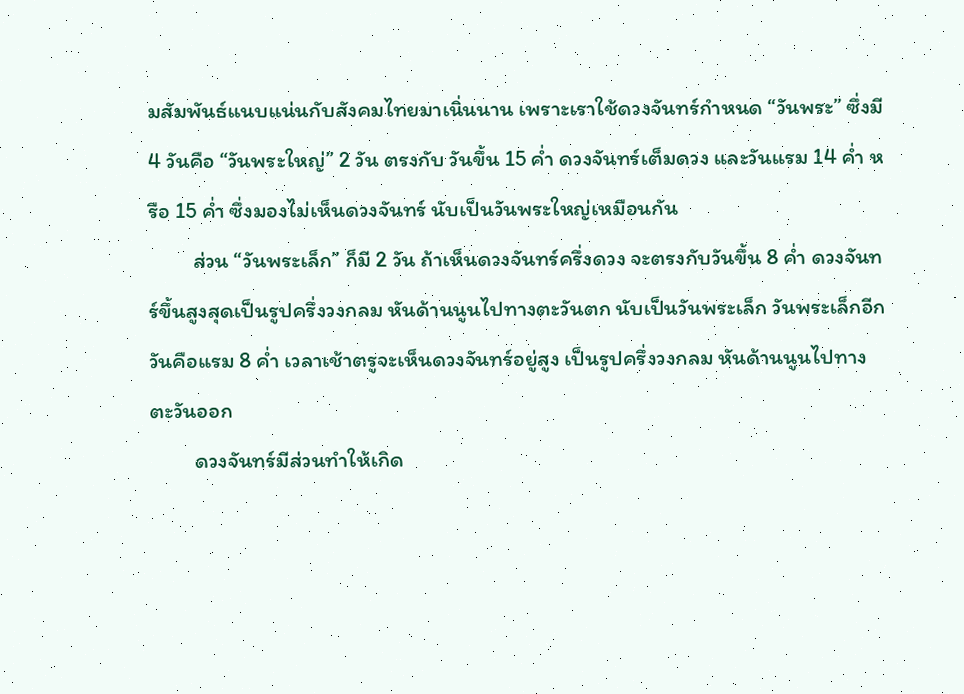มสัมพันธ์แนบแน่นกับสังคมไทยมาเนิ่นนาน เพราะเราใช้ดวงจันทร์กำหนด “วันพระ” ซึ่งมี 4 วันคือ “วันพระใหญ่” 2 วัน ตรงกับ วันขึ้น 15 ค่ำ ดวงจันทร์เต็มดวง และวันแรม 14 ค่ำ หรือ 15 ค่ำ ซึ่งมองไม่เห็นดวงจันทร์ นับเป็นวันพระใหญ่เหมือนกัน
         ส่วน “วันพระเล็ก” ก็มี 2 วัน ถ้าเห็นดวงจันทร์ครึ่งดวง จะตรงกับวันขึ้น 8 ค่ำ ดวงจันทร์ขึ้นสูงสุดเป็นรูปครึ่งวงกลม หันด้านนูนไปทางตะวันตก นับเป็นวันพระเล็ก วันพระเล็กอีกวันคือแรม 8 ค่ำ เวลาเช้าตรูจะเห็นดวงจันทร์อยู่สูง เป็นรูปครึ่งวงกลม หันด้านนูนไปทางตะวันออก
         ดวงจันทร์มีส่วนทำให้เกิด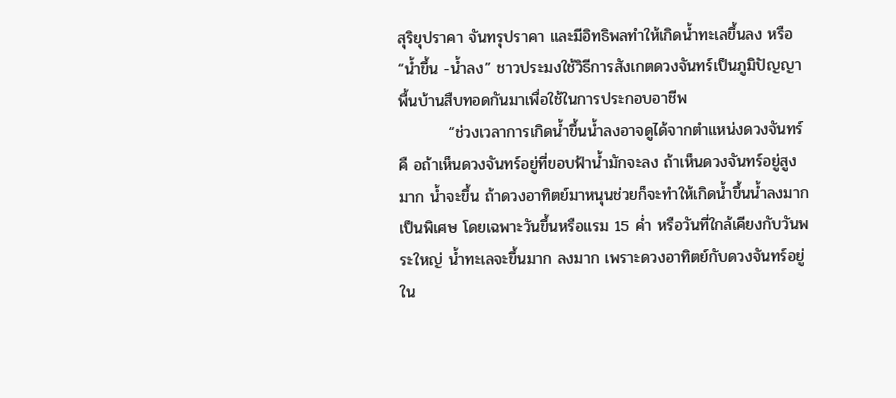สุริยุปราคา จันทรุปราคา และมีอิทธิพลทำให้เกิดน้ำทะเลขึ้นลง หรือ “น้ำขึ้น -น้ำลง” ชาวประมงใช้วิธีการสังเกตดวงจันทร์เป็นภูมิปัญญาพื้นบ้านสืบทอดกันมาเพื่อใช้ในการประกอบอาชีพ
         “ช่วงเวลาการเกิดน้ำขึ้นน้ำลงอาจดูได้จากตำแหน่งดวงจันทร์ คื อถ้าเห็นดวงจันทร์อยู่ที่ขอบฟ้าน้ำมักจะลง ถ้าเห็นดวงจันทร์อยู่สูงมาก น้ำจะขึ้น ถ้าดวงอาทิตย์มาหนุนช่วยก็จะทำให้เกิดน้ำขึ้นน้ำลงมากเป็นพิเศษ โดยเฉพาะวันขึ้นหรือแรม 15 ค่ำ หรือวันที่ใกล้เคียงกับวันพระใหญ่ น้ำทะเลจะขึ้นมาก ลงมาก เพราะดวงอาทิตย์กับดวงจันทร์อยู่ใน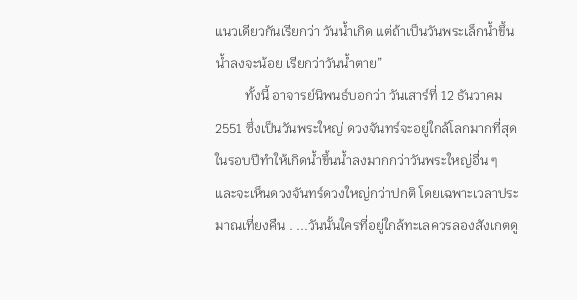แนวเดียวกันเรียกว่า วันน้ำเกิด แต่ถ้าเป็นวันพระเล็กน้ำขึ้นน้ำลงจะน้อย เรียกว่าวันน้ำตาย”
         ทั้งนี้ อาจารย์นิพนธ์บอกว่า วันเสาร์ที่ 12 ธันวาคม 2551 ซึ่งเป็นวันพระใหญ่ ดวงจันทร์จะอยู่ใกล้โลกมากที่สุดในรอบปีทำให้เกิดน้ำขึ้นน้ำลงมากกว่าวันพระใหญ่อื่น ๆ และจะเห็นดวงจันทร์ดวงใหญ่กว่าปกติ โดยเฉพาะเวลาประมาณเที่ยงคืน . ...วันนั้นใครที่อยู่ใกล้ทะเลควรลองสังเกตดู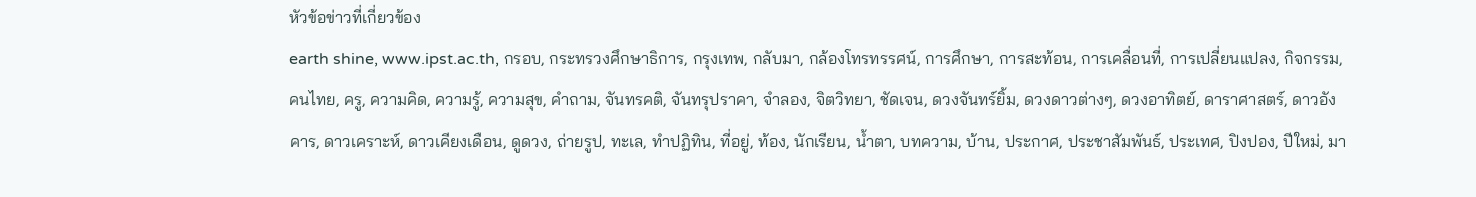หัวข้อข่าวที่เกี่ยวข้อง
earth shine, www.ipst.ac.th, กรอบ, กระทรวงศึกษาธิการ, กรุงเทพ, กลับมา, กล้องโทรทรรศน์, การศึกษา, การสะท้อน, การเคลื่อนที่, การเปลี่ยนแปลง, กิจกรรม, คนไทย, ครู, ความคิด, ความรู้, ความสุข, คำถาม, จันทรคติ, จันทรุปราคา, จำลอง, จิตวิทยา, ชัดเจน, ดวงจันทร์ยิ้ม, ดวงดาวต่างๆ, ดวงอาทิตย์, ดาราศาสตร์, ดาวอังคาร, ดาวเคราะห์, ดาวเคียงเดือน, ดูดวง, ถ่ายรูป, ทะเล, ทำปฏิทิน, ที่อยู่, ท้อง, นักเรียน, น้ำตา, บทความ, บ้าน, ประกาศ, ประชาสัมพันธ์, ประเทศ, ปิงปอง, ปีใหม่, มา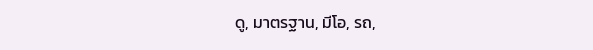ดู, มาตรฐาน, มีโอ, รถ,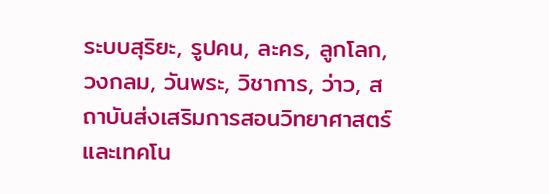ระบบสุริยะ, รูปคน, ละคร, ลูกโลก, วงกลม, วันพระ, วิชาการ, ว่าว, สถาบันส่งเสริมการสอนวิทยาศาสตร์และเทคโน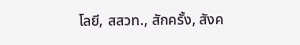โลยี, สสวท., สักครั้ง, สังค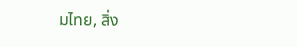มไทย, สิ่ง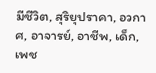มีชีวิต, สุริยุปราคา, อวกาศ, อาจารย์, อาชีพ, เด็ก, เพช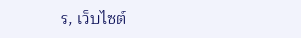ร, เว็บไซต์